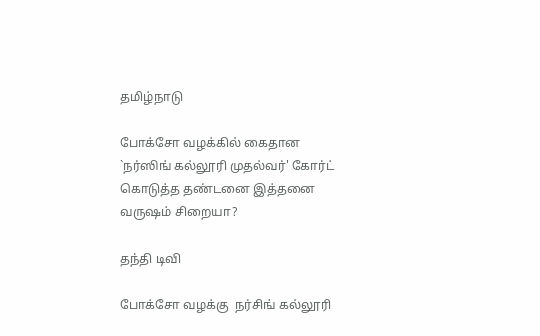தமிழ்நாடு

போக்சோ வழக்கில் கைதான `நர்ஸிங் கல்லூரி முதல்வர்' கோர்ட் கொடுத்த தண்டனை இத்தனை வருஷம் சிறையா?

தந்தி டிவி

போக்சோ வழக்கு  நர்சிங் கல்லூரி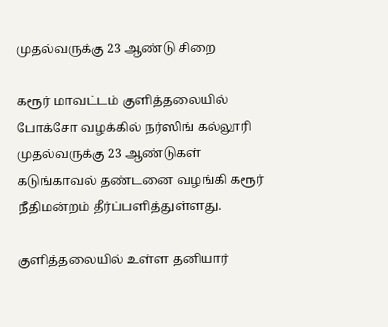முதல்வருக்கு 23 ஆண்டு சிறை

கரூர் மாவட்டம் குளித்தலையில் போக்சோ வழக்கில் நர்ஸிங் கல்லூரி முதல்வருக்கு 23 ஆண்டுகள் கடுங்காவல் தண்டனை வழங்கி கரூர் நீதிமன்றம் தீர்ப்பளித்துள்ளது.

குளித்தலையில் உள்ள தனியார்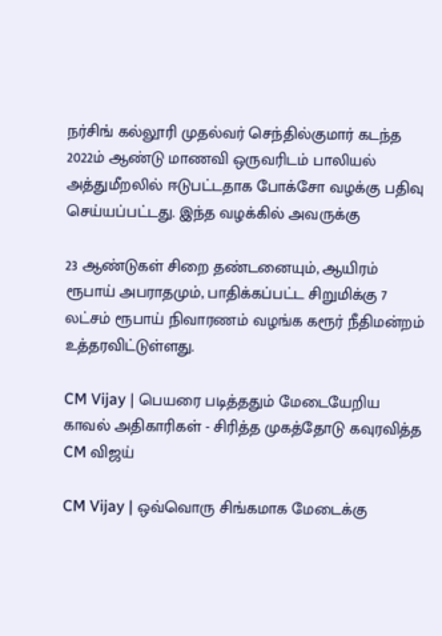நர்சிங் கல்லூரி முதல்வர் செந்தில்குமார் கடந்த 2022ம் ஆண்டு மாணவி ஒருவரிடம் பாலியல் அத்துமீறலில் ஈடுபட்டதாக போக்சோ வழக்கு பதிவு செய்யப்பட்டது. இந்த வழக்கில் அவருக்கு

23 ஆண்டுகள் சிறை தண்டனையும், ஆயிரம் ரூபாய் அபராதமும், பாதிக்கப்பட்ட சிறுமிக்கு 7 லட்சம் ரூபாய் நிவாரணம் வழங்க கரூர் நீதிமன்றம் உத்தரவிட்டுள்ளது.

CM Vijay | பெயரை படித்ததும் மேடையேறிய காவல் அதிகாரிகள் - சிரித்த முகத்தோடு கவுரவித்த CM விஜய்

CM Vijay | ஒவ்வொரு சிங்கமாக மேடைக்கு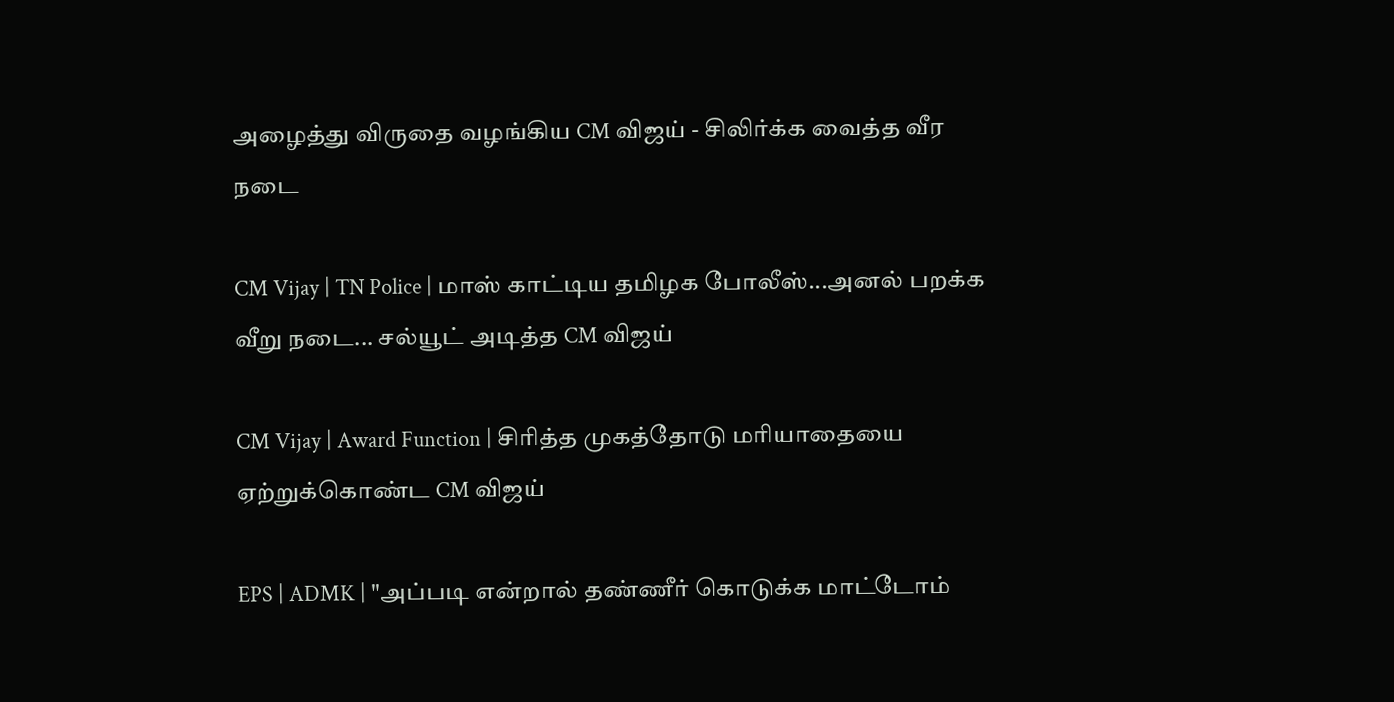அழைத்து விருதை வழங்கிய CM விஜய் - சிலிர்க்க வைத்த வீர நடை

CM Vijay | TN Police | மாஸ் காட்டிய தமிழக போலீஸ்...அனல் பறக்க வீறு நடை... சல்யூட் அடித்த CM விஜய்

CM Vijay | Award Function | சிரித்த முகத்தோடு மரியாதையை ஏற்றுக்கொண்ட CM விஜய்

EPS | ADMK | "அப்படி என்றால் தண்ணீர் கொடுக்க மாட்டோம்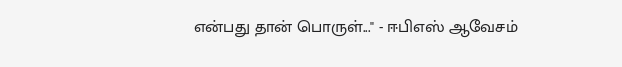என்பது தான் பொருள்..." - ஈபிஎஸ் ஆவேசம்